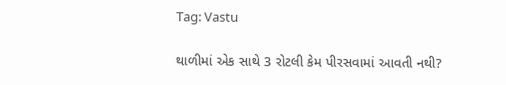Tag: Vastu

થાળીમાં એક સાથે 3 રોટલી કેમ પીરસવામાં આવતી નથી?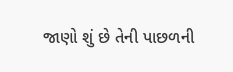જાણો શું છે તેની પાછળની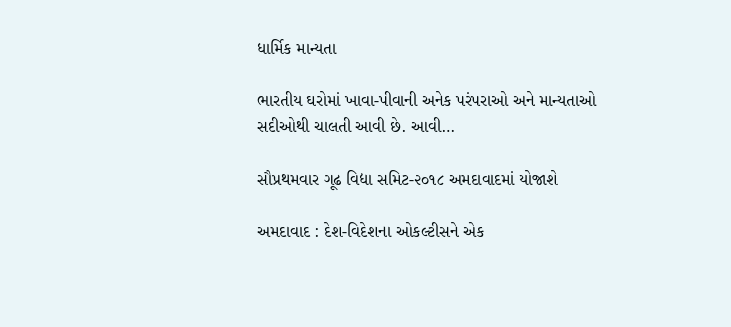ધાર્મિક માન્યતા

ભારતીય ઘરોમાં ખાવા-પીવાની અનેક પરંપરાઓ અને માન્યતાઓ સદીઓથી ચાલતી આવી છે. આવી…

સૌપ્રથમવાર ગૂઢ વિદ્યા સમિટ-૨૦૧૮ અમદાવાદમાં યોજાશે

અમદાવાદ : દેશ-વિદેશના ઓકલ્ટીસને એક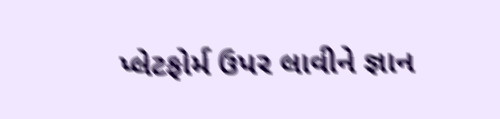પ્લેટફોર્મ ઉપર લાવીને જ્ઞાન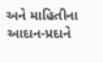અને માહિતીના આદાન-પ્રદાને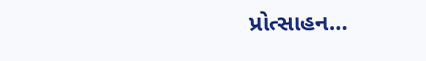પ્રોત્સાહન…